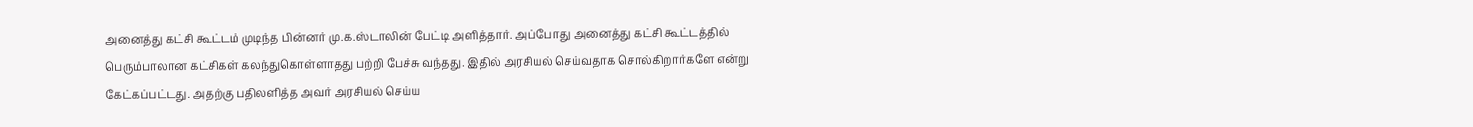அனைத்து கட்சி கூட்டம் முடிந்த பின்னர் மு.க.ஸ்டாலின் பேட்டி அளித்தார். அப்போது அனைத்து கட்சி கூட்டத்தில் பெரும்பாலான கட்சிகள் கலந்துகொள்ளாதது பற்றி பேச்சு வந்தது. இதில் அரசியல் செய்வதாக சொல்கிறார்களே என்று கேட்கப்பட்டது. அதற்கு பதிலளித்த அவர் அரசியல் செய்ய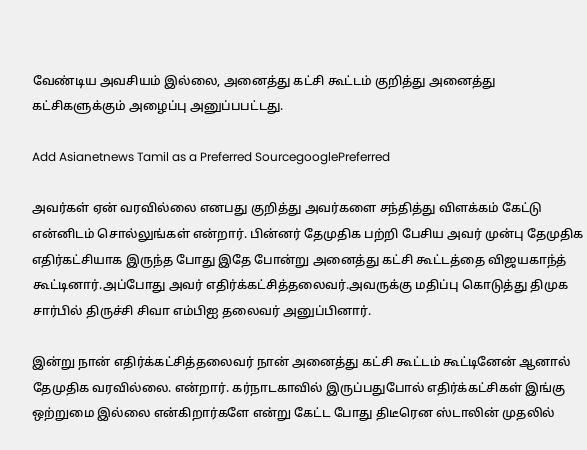வேண்டிய அவசியம் இல்லை, அனைத்து கட்சி கூட்டம் குறித்து அனைத்து கட்சிகளுக்கும் அழைப்பு அனுப்பபட்டது.

Add Asianetnews Tamil as a Preferred SourcegooglePreferred

அவர்கள் ஏன் வரவில்லை எனபது குறித்து அவர்களை சந்தித்து விளக்கம் கேட்டு என்னிடம் சொல்லுங்கள் என்றார். பின்னர் தேமுதிக பற்றி பேசிய அவர் முன்பு தேமுதிக எதிர்கட்சியாக இருந்த போது இதே போன்று அனைத்து கட்சி கூட்டத்தை விஜயகாந்த் கூட்டினார்.அப்போது அவர் எதிர்க்கட்சித்தலைவர்.அவருக்கு மதிப்பு கொடுத்து திமுக சார்பில் திருச்சி சிவா எம்பிஐ தலைவர் அனுப்பினார்.

இன்று நான் எதிர்க்கட்சித்தலைவர் நான் அனைத்து கட்சி கூட்டம் கூட்டினேன் ஆனால் தேமுதிக வரவில்லை. என்றார். கர்நாடகாவில் இருப்பதுபோல் எதிர்க்கட்சிகள் இங்கு ஒற்றுமை இல்லை என்கிறார்களே என்று கேட்ட போது திடீரென ஸ்டாலின் முதலில்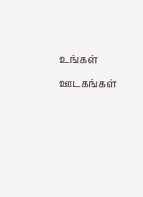உங்கள் ஊடகங்கள்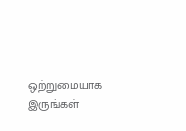ஒற்றுமையாக இருங்கள்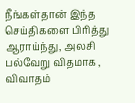நீங்கள்தான் இந்த செய்திகளை பிரித்து ஆராய்ந்து, அலசி பல்வேறு விதமாக , விவாதம்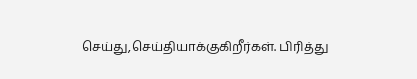செய்து,செய்தியாக்குகிறீர்கள். பிரித்து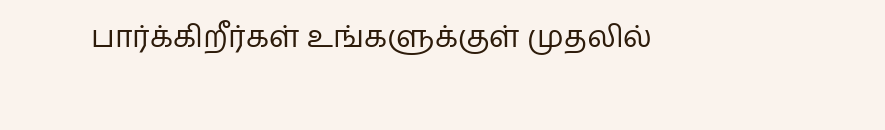பார்க்கிறீர்கள் உங்களுக்குள் முதலில்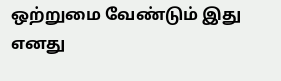ஒற்றுமை வேண்டும் இது எனது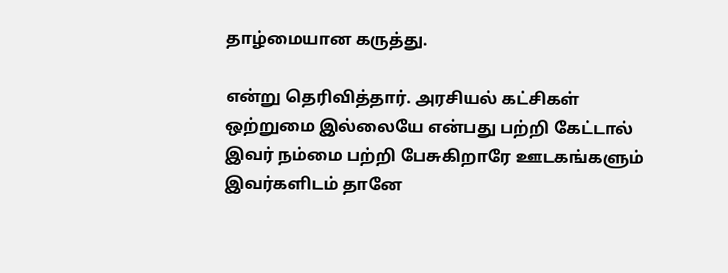தாழ்மையான கருத்து.

என்று தெரிவித்தார். அரசியல் கட்சிகள் ஒற்றுமை இல்லையே என்பது பற்றி கேட்டால் இவர் நம்மை பற்றி பேசுகிறாரே ஊடகங்களும் இவர்களிடம் தானே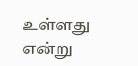உள்ளது என்று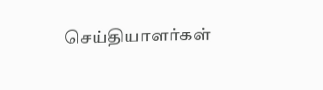செய்தியாளர்கள்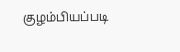குழம்பியப்படி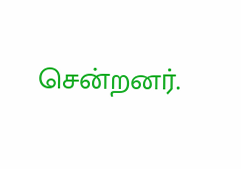சென்றனர்.